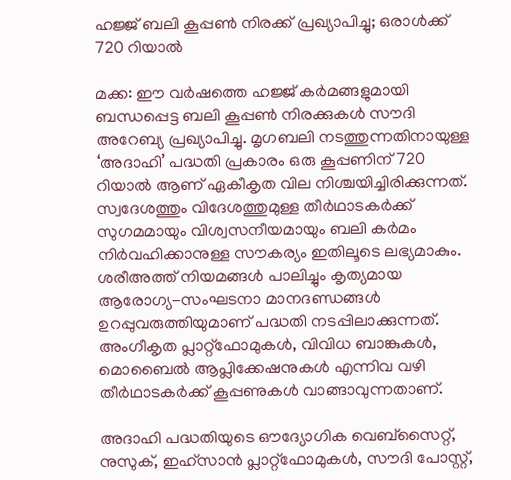ഹജ്ജ് ബലി കൂപ്പൺ നിരക്ക് പ്രഖ്യാപിച്ചു; ഒരാൾക്ക് 720 റിയാൽ

മക്ക: ഈ വർഷത്തെ ഹജ്ജ് കർമങ്ങളുമായി ബന്ധപ്പെട്ട ബലി കൂപ്പൺ നിരക്കുകൾ സൗദി അറേബ്യ പ്രഖ്യാപിച്ചു. മൃഗബലി നടത്തുന്നതിനായുള്ള ‘അദാഹി’ പദ്ധതി പ്രകാരം ഒരു കൂപ്പണിന് 720 റിയാൽ ആണ് ഏകീകൃത വില നിശ്ചയിച്ചിരിക്കുന്നത്. സ്വദേശത്തും വിദേശത്തുമുള്ള തീർഥാടകർക്ക് സുഗമമായും വിശ്വസനീയമായും ബലി കർമം നിർവഹിക്കാനുള്ള സൗകര്യം ഇതിലൂടെ ലഭ്യമാകും. ശരീഅത്ത് നിയമങ്ങൾ പാലിച്ചും കൃത്യമായ ആരോഗ്യ-സംഘടനാ മാനദണ്ഡങ്ങൾ ഉറപ്പുവരുത്തിയുമാണ് പദ്ധതി നടപ്പിലാക്കുന്നത്. അംഗീകൃത പ്ലാറ്റ്‌ഫോമുകൾ, വിവിധ ബാങ്കുകൾ, മൊബൈൽ ആപ്ലിക്കേഷനുകൾ എന്നിവ വഴി തീർഥാടകർക്ക് കൂപ്പണുകൾ വാങ്ങാവുന്നതാണ്.

അദാഹി പദ്ധതിയുടെ ഔദ്യോഗിക വെബ്‌സൈറ്റ്, നുസുക്, ഇഹ്സാൻ പ്ലാറ്റ്‌ഫോമുകൾ, സൗദി പോസ്റ്റ്,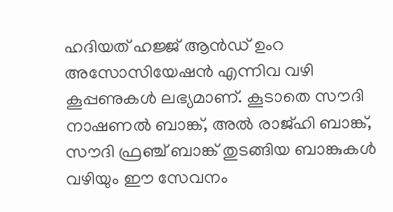ഹദിയത് ഹജ്ജ് ആൻഡ് ഉംറ അസോസിയേഷൻ എന്നിവ വഴി കൂപ്പണുകൾ ലഭ്യമാണ്. കൂടാതെ സൗദി നാഷണൽ ബാങ്ക്, അൽ രാജ്ഹി ബാങ്ക്, സൗദി ഫ്രഞ്ച് ബാങ്ക് തുടങ്ങിയ ബാങ്കുകൾ വഴിയും ഈ സേവനം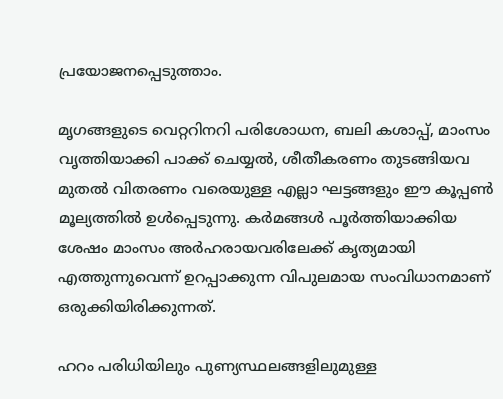പ്രയോജനപ്പെടുത്താം.

മൃഗങ്ങളുടെ വെറ്ററിനറി പരിശോധന, ബലി കശാപ്പ്, മാംസം വൃത്തിയാക്കി പാക്ക് ചെയ്യൽ, ശീതീകരണം തുടങ്ങിയവ മുതൽ വിതരണം വരെയുള്ള എല്ലാ ഘട്ടങ്ങളും ഈ കൂപ്പൺ മൂല്യത്തിൽ ഉൾപ്പെടുന്നു. കർമങ്ങൾ പൂർത്തിയാക്കിയ ശേഷം മാംസം അർഹരായവരിലേക്ക് കൃത്യമായി എത്തുന്നുവെന്ന് ഉറപ്പാക്കുന്ന വിപുലമായ സംവിധാനമാണ് ഒരുക്കിയിരിക്കുന്നത്.

ഹറം പരിധിയിലും പുണ്യസ്ഥലങ്ങളിലുമുള്ള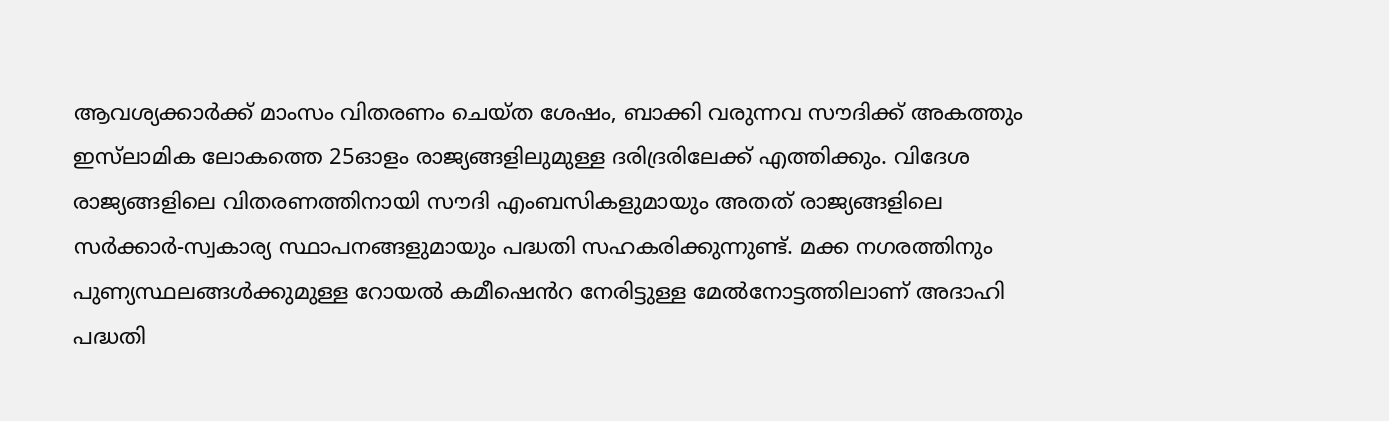ആവശ്യക്കാർക്ക് മാംസം വിതരണം ചെയ്ത ശേഷം, ബാക്കി വരുന്നവ സൗദിക്ക് അകത്തും ഇസ്‌ലാമിക ലോകത്തെ 25ഓളം രാജ്യങ്ങളിലുമുള്ള ദരിദ്രരിലേക്ക് എത്തിക്കും. വിദേശ രാജ്യങ്ങളിലെ വിതരണത്തിനായി സൗദി എംബസികളുമായും അതത് രാജ്യങ്ങളിലെ സർക്കാർ-സ്വകാര്യ സ്ഥാപനങ്ങളുമായും പദ്ധതി സഹകരിക്കുന്നുണ്ട്. മക്ക നഗരത്തിനും പുണ്യസ്ഥലങ്ങൾക്കുമുള്ള റോയൽ കമീഷെൻറ നേരിട്ടുള്ള മേൽനോട്ടത്തിലാണ് അദാഹി പദ്ധതി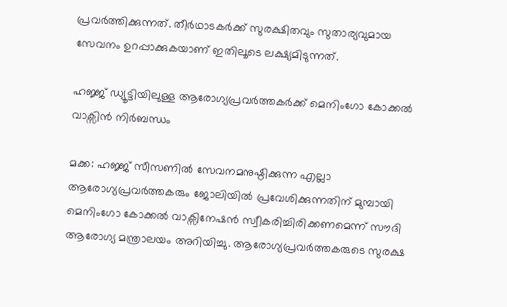പ്രവർത്തിക്കുന്നത്. തീർഥാടകർക്ക് സുരക്ഷിതവും സുതാര്യവുമായ സേവനം ഉറപ്പാക്കുകയാണ് ഇതിലൂടെ ലക്ഷ്യമിടുന്നത്.

ഹജ്ജ് ഡ്യൂട്ടിയിലുള്ള ആരോഗ്യപ്രവർത്തകർക്ക് മെനിംഗോ കോക്കൽ വാക്സിൻ നിർബന്ധം

മക്ക: ഹജ്ജ് സീസണിൽ സേവനമനുഷ്ഠിക്കുന്ന എല്ലാ ആരോഗ്യപ്രവർത്തകരും ജോലിയിൽ പ്രവേശിക്കുന്നതിന് മുമ്പായി മെനിംഗോ കോക്കൽ വാക്സിനേഷൻ സ്വീകരിച്ചിരിക്കണമെന്ന് സൗദി ആരോഗ്യ മന്ത്രാലയം അറിയിച്ചു. ആരോഗ്യപ്രവർത്തകരുടെ സുരക്ഷ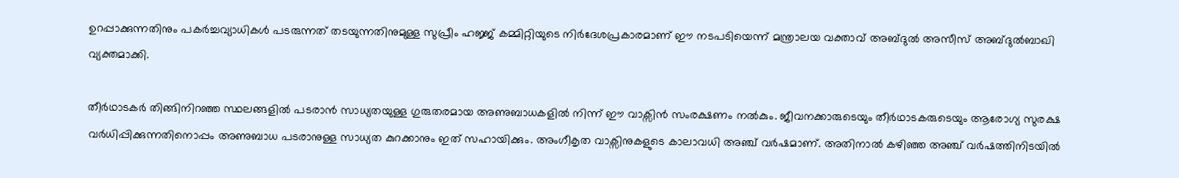ഉറപ്പാക്കുന്നതിനും പകർച്ചവ്യാധികൾ പടരുന്നത് തടയുന്നതിനുമുള്ള സുപ്രീം ഹജ്ജ് കമ്മിറ്റിയുടെ നിർദേശപ്രകാരമാണ് ഈ നടപടിയെന്ന് മന്ത്രാലയ വക്താവ് അബ്ദുൽ അസീസ് അബ്ദുൽബാഖി വ്യക്തമാക്കി.

തീർഥാടകർ തിങ്ങിനിറഞ്ഞ സ്ഥലങ്ങളിൽ പടരാൻ സാധ്യതയുള്ള ഗുരുതരമായ അണുബാധകളിൽ നിന്ന് ഈ വാക്സിൻ സംരക്ഷണം നൽകും. ജീവനക്കാരുടെയും തീർഥാടകരുടെയും ആരോഗ്യ സുരക്ഷ വർധിപ്പിക്കുന്നതിനൊപ്പം അണുബാധ പടരാനുള്ള സാധ്യത കുറക്കാനും ഇത് സഹായിക്കും. അംഗീകൃത വാക്സിനുകളുടെ കാലാവധി അഞ്ച് വർഷമാണ്. അതിനാൽ കഴിഞ്ഞ അഞ്ച് വർഷത്തിനിടയിൽ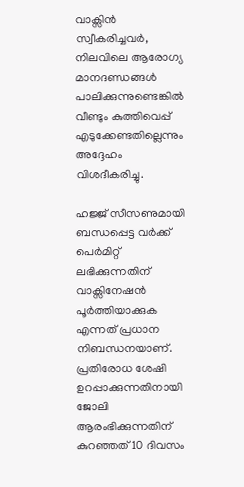വാക്സിൻ സ്വീകരിച്ചവർ, നിലവിലെ ആരോഗ്യ മാനദണ്ഡങ്ങൾ പാലിക്കുന്നുണ്ടെങ്കിൽ വീണ്ടും കുത്തിവെപ്പ് എടുക്കേണ്ടതില്ലെന്നും അദ്ദേഹം വിശദീകരിച്ചു.

ഹജ്ജ് സീസണുമായി ബന്ധപ്പെട്ട വർക്ക് പെർമിറ്റ് ലഭിക്കുന്നതിന് വാക്സിനേഷൻ പൂർത്തിയാക്കുക എന്നത് പ്രധാന നിബന്ധനയാണ്. പ്രതിരോധ ശേഷി ഉറപ്പാക്കുന്നതിനായി ജോലി ആരംഭിക്കുന്നതിന് കുറഞ്ഞത് 10 ദിവസം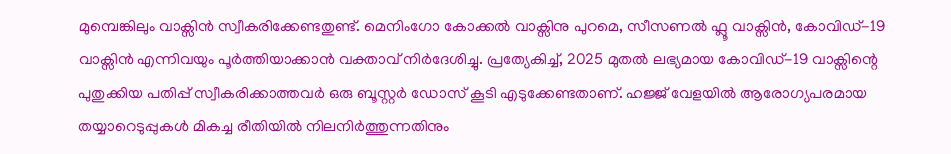മുമ്പെങ്കിലും വാക്സിൻ സ്വീകരിക്കേണ്ടതുണ്ട്. മെനിംഗോ കോക്കൽ വാക്സിനു പുറമെ, സീസണൽ ഫ്ലൂ വാക്സിൻ, കോവിഡ്-19 വാക്സിൻ എന്നിവയും പൂർത്തിയാക്കാൻ വക്താവ് നിർദേശിച്ചു. പ്രത്യേകിച്ച്, 2025 മുതൽ ലഭ്യമായ കോവിഡ്-19 വാക്സിന്റെ പുതുക്കിയ പതിപ്പ് സ്വീകരിക്കാത്തവർ ഒരു ബൂസ്റ്റർ ഡോസ് കൂടി എടുക്കേണ്ടതാണ്. ഹജ്ജ് വേളയിൽ ആരോഗ്യപരമായ തയ്യാറെടുപ്പുകൾ മികച്ച രീതിയിൽ നിലനിർത്തുന്നതിനും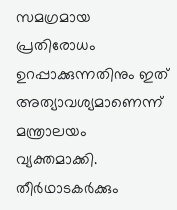സമഗ്രമായ പ്രതിരോധം ഉറപ്പാക്കുന്നതിനും ഇത് അത്യാവശ്യമാണെന്ന് മന്ത്രാലയം വ്യക്തമാക്കി. തീർഥാടകർക്കും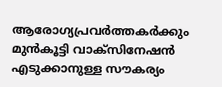ആരോഗ്യപ്രവർത്തകർക്കും മുൻകൂട്ടി വാക്സിനേഷൻ എടുക്കാനുള്ള സൗകര്യം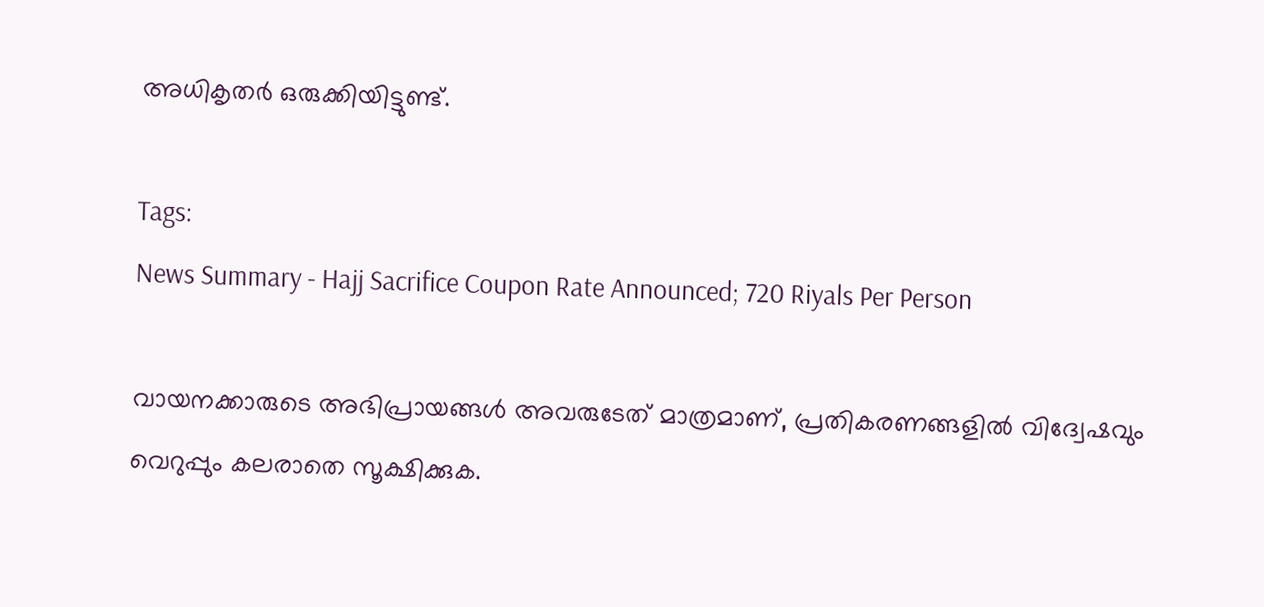അധികൃതർ ഒരുക്കിയിട്ടുണ്ട്.

Tags:
News Summary - Hajj Sacrifice Coupon Rate Announced; 720 Riyals Per Person

വായനക്കാരുടെ അഭിപ്രായങ്ങള്‍ അവരുടേത് മാത്രമാണ്, പ്രതികരണങ്ങളിൽ വിദ്വേഷവും വെറുപ്പും കലരാതെ സൂക്ഷിക്കുക.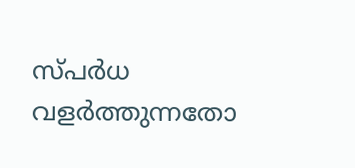സ്പർധ വളർത്തുന്നതോ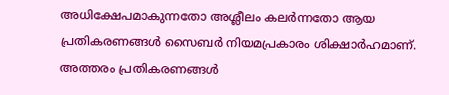അധിക്ഷേപമാകുന്നതോ അശ്ലീലം കലർന്നതോ ആയ പ്രതികരണങ്ങൾ സൈബർ നിയമപ്രകാരം ശിക്ഷാർഹമാണ്. അത്തരം പ്രതികരണങ്ങൾ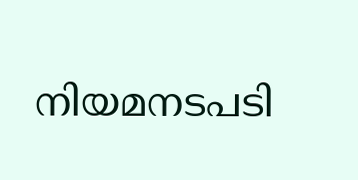നിയമനടപടി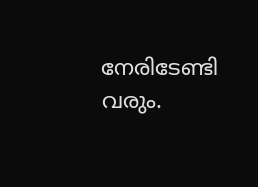നേരിടേണ്ടി വരും.